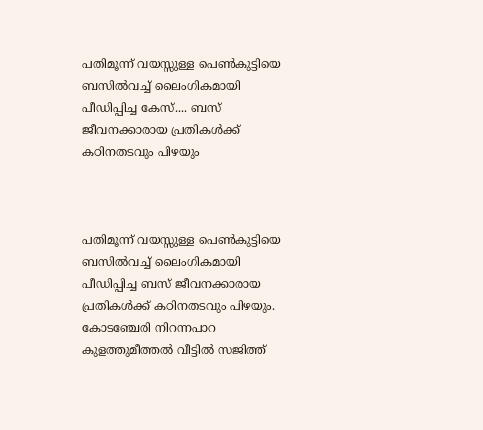പതിമൂന്ന് വയസ്സുള്ള പെൺകുട്ടിയെ ബസിൽവച്ച്‌ ലൈംഗികമായി പീഡിപ്പിച്ച കേസ്.... ബസ് ജീവനക്കാരായ പ്രതികൾക്ക്‌ കഠിനതടവും പിഴയും



പതിമൂന്ന് വയസ്സുള്ള പെൺകുട്ടിയെ ബസിൽവച്ച്‌ ലൈംഗികമായി പീഡിപ്പിച്ച ബസ് ജീവനക്കാരായ പ്രതികൾക്ക്‌ കഠിനതടവും പിഴയും. കോടഞ്ചേരി നിറന്നപാറ കുളത്തുമീത്തൽ വീട്ടിൽ സജിത്ത്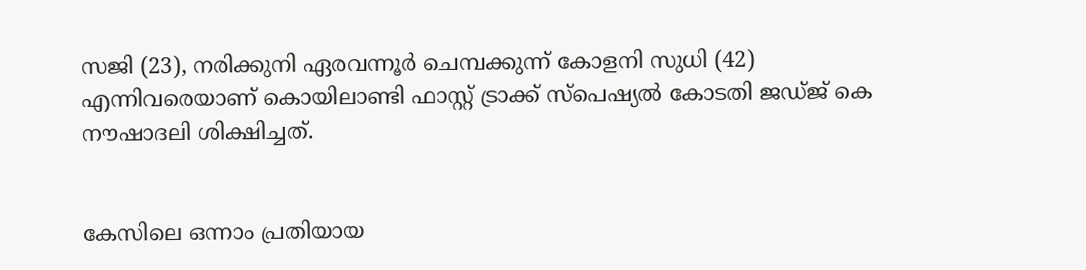സജി (23), നരിക്കുനി ഏരവന്നൂർ ചെമ്പക്കുന്ന്‌ കോളനി സുധി (42) എന്നിവരെയാണ്‌ കൊയിലാണ്ടി ഫാസ്റ്റ് ട്രാക്ക് സ്‌പെഷ്യൽ കോടതി ജഡ്ജ് കെ നൗഷാദലി ശിക്ഷിച്ചത്‌.


കേസിലെ ഒന്നാം പ്രതിയായ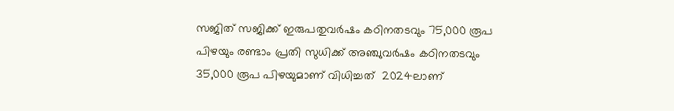സജിത്‌ സജിക്ക്‌ ഇരുപതുവർഷം കഠിനതടവും 75,000 രൂപ പിഴയും രണ്ടാം പ്രതി സുധിക്ക് അഞ്ചുവർഷം കഠിനതടവും 35,000 രൂപ പിഴയുമാണ് വിധിച്ചത്  2024ലാണ്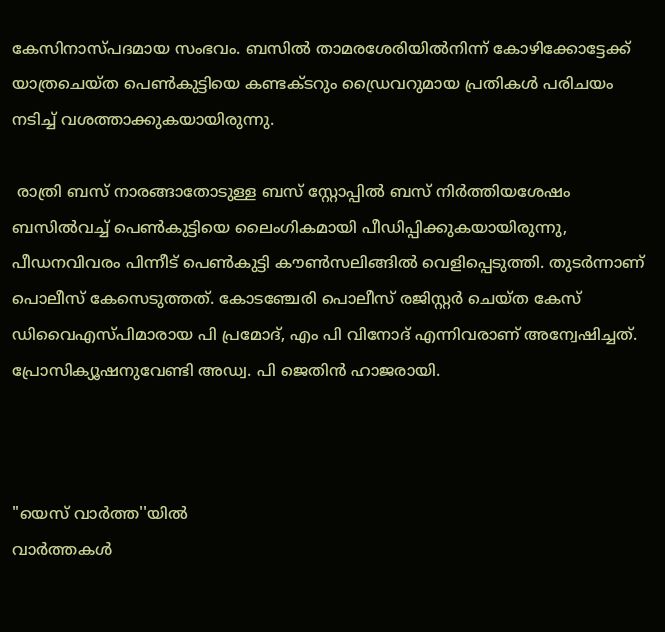കേസിനാസ്പദമായ സംഭവം. ബസിൽ താമരശേരിയിൽനിന്ന്‌ കോഴിക്കോട്ടേക്ക്‌ യാത്രചെയ്ത പെൺകുട്ടിയെ കണ്ടക്ടറും ഡ്രൈവറുമായ പ്രതികൾ പരിചയം നടിച്ച്‌ വശത്താക്കുകയായിരുന്നു.

 രാത്രി ബസ് നാരങ്ങാതോടുള്ള ബസ് സ്റ്റോപ്പിൽ ബസ് നിർത്തിയശേഷം ബസിൽവച്ച് പെൺകുട്ടിയെ ലൈംഗികമായി പീഡിപ്പിക്കുകയായിരുന്നു, പീഡനവിവരം പിന്നീട് പെൺകുട്ടി കൗൺസലിങ്ങിൽ വെളിപ്പെടുത്തി. തുടർന്നാണ്‌ പൊലീസ്‌ കേസെടുത്തത്‌. കോടഞ്ചേരി പൊലീസ് രജിസ്റ്റർ ചെയ്ത കേസ് ഡിവൈഎസ്‌പിമാരായ പി പ്രമോദ്, എം പി വിനോദ് എന്നിവരാണ് അന്വേഷിച്ചത്. പ്രോസിക്യൂഷനുവേണ്ടി അഡ്വ. പി ജെതിൻ ഹാജരായി.



"യെസ് വാർത്ത''യിൽ
വാർത്തകൾ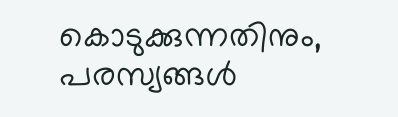കൊടുക്കുന്നതിനും,
പരസ്യങ്ങൾ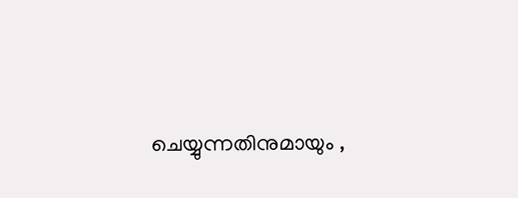ചെയ്യുന്നതിനുമായും ,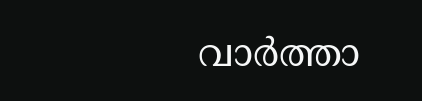വാർത്താ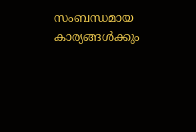സംബന്ധമായ കാര്യങ്ങൾക്കും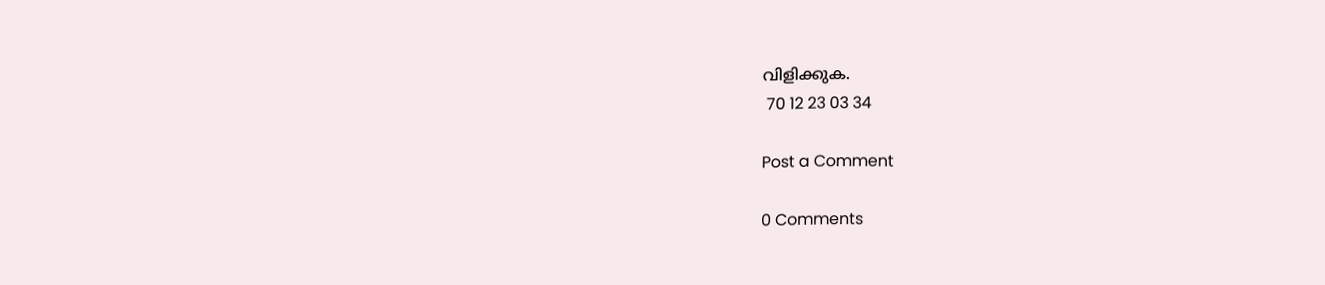വിളിക്കുക.
 70 12 23 03 34

Post a Comment

0 Comments